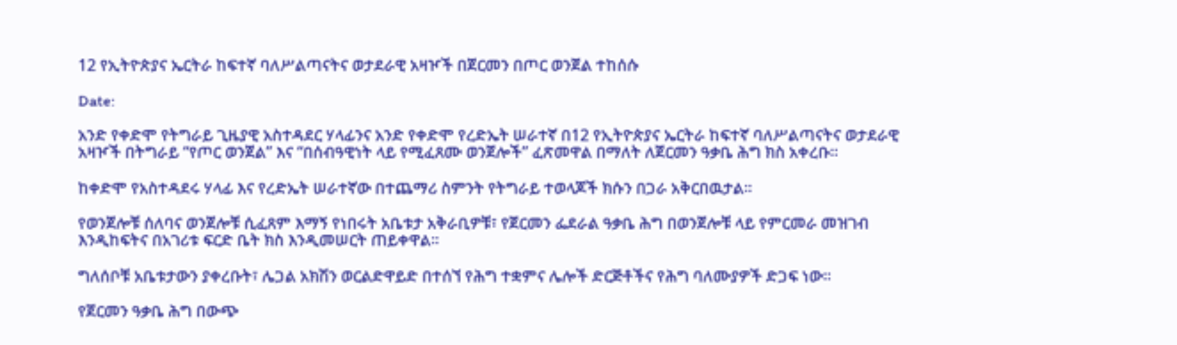12 የኢትዮጵያና ኤርትራ ከፍተኛ ባለሥልጣናትና ወታደራዊ አዛዦች በጀርመን በጦር ወንጀል ተከሰሱ

Date:

አንድ የቀድሞ የትግራይ ጊዜያዊ አስተዳደር ሃላፊንና አንድ የቀድሞ የረድኤት ሠራተኛ በ12 የኢትዮጵያና ኤርትራ ከፍተኛ ባለሥልጣናትና ወታደራዊ አዛዦች በትግራይ “የጦር ወንጀል” እና “በሰብዓዊነት ላይ የሚፈጸሙ ወንጀሎች” ፈጽመዋል በማለት ለጀርመን ዓቃቤ ሕግ ክስ አቀረቡ።

ከቀድሞ የአስተዳደሩ ሃላፊ እና የረድኤት ሠራተኛው በተጨማሪ ስምንት የትግራይ ተወላጆች ክሱን በጋራ አቅርበዉታል።

የወንጀሎቹ ሰለባና ወንጀሎቹ ሲፈጸም እማኝ የነበሩት አቤቱታ አቅራቢዎቹ፣ የጀርመን ፌደራል ዓቃቤ ሕግ በወንጀሎቹ ላይ የምርመራ መዝገብ እንዲከፍትና በአገሪቱ ፍርድ ቤት ክስ እንዲመሠርት ጠይቀዋል።

ግለሰቦቹ አቤቱታውን ያቀረቡት፣ ሌጋል አክሽን ወርልድዋይድ በተሰኘ የሕግ ተቋምና ሌሎች ድርጅቶችና የሕግ ባለሙያዎች ድጋፍ ነው።

የጀርመን ዓቃቤ ሕግ በውጭ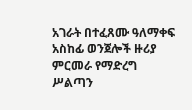አገራት በተፈጸሙ ዓለማቀፍ አስከፊ ወንጀሎች ዙሪያ ምርመራ የማድረግ ሥልጣን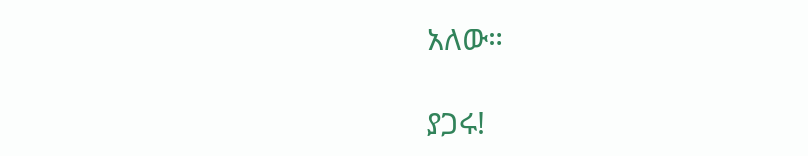አለው።

ያጋሩ!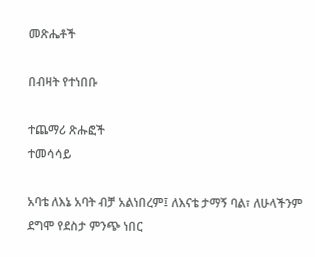መጽሔቶች

በብዛት የተነበቡ

ተጨማሪ ጽሑፎች
ተመሳሳይ

አባቴ ለእኔ አባት ብቻ አልነበረም፤ ለእናቴ ታማኝ ባል፣ ለሁላችንም ደግሞ የደስታ ምንጭ ነበር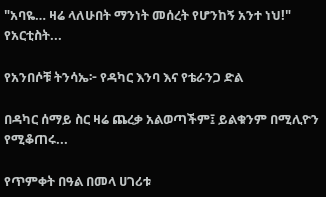"አባዬ… ዛሬ ላለሁበት ማንነት መሰረት የሆንከኝ አንተ ነህ!" የአርቲስት...

የአንበሶቹ ትንሳኤ፦ የዳካር እንባ እና የቴራንጋ ድል

በዳካር ሰማይ ስር ዛሬ ጨረቃ አልወጣችም፤ ይልቁንም በሚሊዮን የሚቆጠሩ...

የጥምቀት በዓል በመላ ሀገሪቱ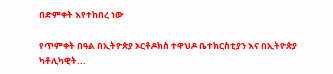በድምቀት እየተከበረ ነው

የጥምቀት በዓል በኢትዮጵያ ኦርቶዶክስ ተዋህዶ ቤተክርስቲያን እና በኢትዮጵያ ካቶሊካዊት...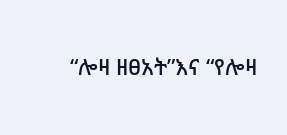“ሎዛ ዘፀአት”እና “የሎዛ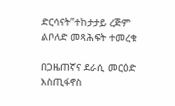ድርሳናት”ተከታታይ ረጅም ልቦለድ መጻሕፍት ተመረቁ

በጋዜጠኛና ደራሲ መርዕድ እስጢፋኖስ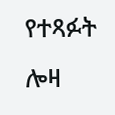የተጻፉት ሎዛ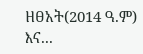ዘፀአት(2014 ዓ.ም) እና...